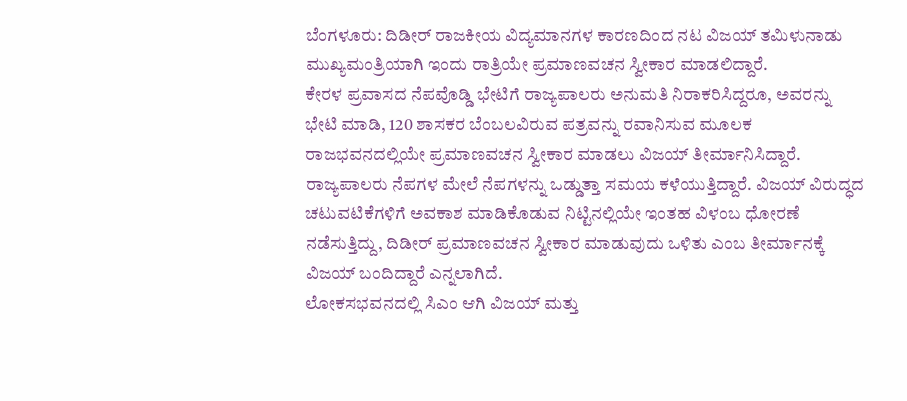ಬೆಂಗಳೂರು: ದಿಡೀರ್ ರಾಜಕೀಯ ವಿದ್ಯಮಾನಗಳ ಕಾರಣದಿಂದ ನಟ ವಿಜಯ್ ತಮಿಳುನಾಡು ಮುಖ್ಯಮಂತ್ರಿಯಾಗಿ ಇಂದು ರಾತ್ರಿಯೇ ಪ್ರಮಾಣವಚನ ಸ್ವೀಕಾರ ಮಾಡಲಿದ್ದಾರೆ.
ಕೇರಳ ಪ್ರವಾಸದ ನೆಪವೊಡ್ಡಿ ಭೇಟಿಗೆ ರಾಜ್ಯಪಾಲರು ಅನುಮತಿ ನಿರಾಕರಿಸಿದ್ದರೂ, ಅವರನ್ನು ಭೇಟಿ ಮಾಡಿ, 120 ಶಾಸಕರ ಬೆಂಬಲವಿರುವ ಪತ್ರವನ್ನು ರವಾನಿಸುವ ಮೂಲಕ ರಾಜಭವನದಲ್ಲಿಯೇ ಪ್ರಮಾಣವಚನ ಸ್ವೀಕಾರ ಮಾಡಲು ವಿಜಯ್ ತೀರ್ಮಾನಿಸಿದ್ದಾರೆ.
ರಾಜ್ಯಪಾಲರು ನೆಪಗಳ ಮೇಲೆ ನೆಪಗಳನ್ನು ಒಡ್ಡುತ್ತಾ ಸಮಯ ಕಳೆಯುತ್ತಿದ್ದಾರೆ. ವಿಜಯ್ ವಿರುದ್ಧದ ಚಟುವಟಿಕೆಗಳಿಗೆ ಅವಕಾಶ ಮಾಡಿಕೊಡುವ ನಿಟ್ಟಿನಲ್ಲಿಯೇ ಇಂತಹ ವಿಳಂಬ ಧೋರಣೆ ನಡೆಸುತ್ತಿದ್ದು, ದಿಡೀರ್ ಪ್ರಮಾಣವಚನ ಸ್ವೀಕಾರ ಮಾಡುವುದು ಒಳಿತು ಎಂಬ ತೀರ್ಮಾನಕ್ಕೆ ವಿಜಯ್ ಬಂದಿದ್ದಾರೆ ಎನ್ನಲಾಗಿದೆ.
ಲೋಕಸಭವನದಲ್ಲಿ ಸಿಎಂ ಆಗಿ ವಿಜಯ್ ಮತ್ತು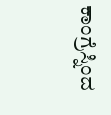ಕಾಂಗ್ರೆಸ್ನಿಂದ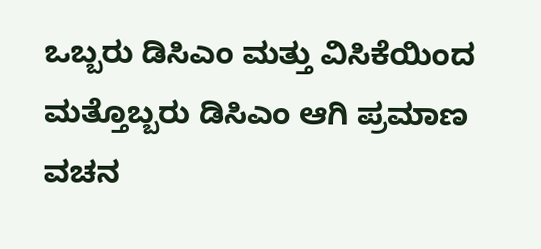ಒಬ್ಬರು ಡಿಸಿಎಂ ಮತ್ತು ವಿಸಿಕೆಯಿಂದ ಮತ್ತೊಬ್ಬರು ಡಿಸಿಎಂ ಆಗಿ ಪ್ರಮಾಣ ವಚನ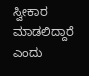ಸ್ವೀಕಾರ ಮಾಡಲಿದ್ದಾರೆ ಎಂದು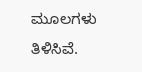ಮೂಲಗಳು ತಿಳಿಸಿವೆ.